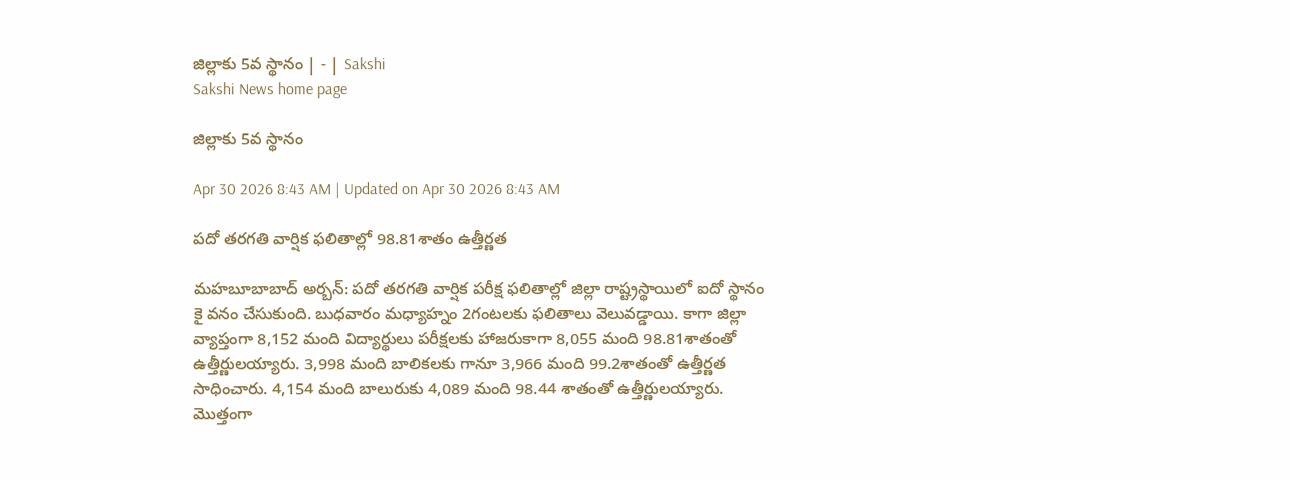జిల్లాకు 5వ స్థానం | - | Sakshi
Sakshi News home page

జిల్లాకు 5వ స్థానం

Apr 30 2026 8:43 AM | Updated on Apr 30 2026 8:43 AM

పదో తరగతి వార్షిక ఫలితాల్లో 98.81శాతం ఉత్తీర్ణత

మహబూబాబాద్‌ అర్బన్‌: పదో తరగతి వార్షిక పరీక్ష ఫలితాల్లో జిల్లా రాష్ట్రస్థాయిలో ఐదో స్థానం కై వనం చేసుకుంది. బుధవారం మధ్యాహ్నం 2గంటలకు ఫలితాలు వెలువడ్డాయి. కాగా జిల్లా వ్యాప్తంగా 8,152 మంది విద్యార్థులు పరీక్షలకు హాజరుకాగా 8,055 మంది 98.81శాతంతో ఉత్తీర్ణులయ్యారు. 3,998 మంది బాలికలకు గానూ 3,966 మంది 99.2శాతంతో ఉత్తీర్ణత సాధించారు. 4,154 మంది బాలురుకు 4,089 మంది 98.44 శాతంతో ఉత్తీర్ణులయ్యారు. మొత్తంగా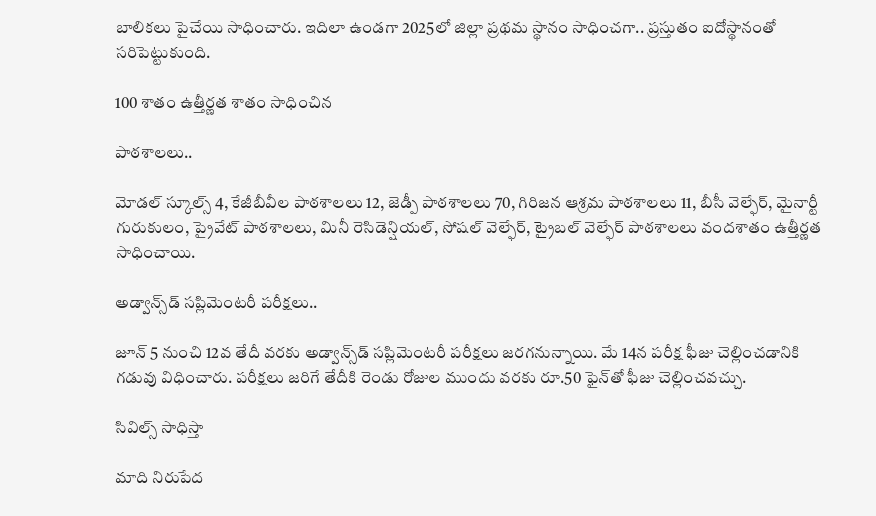బాలికలు పైచేయి సాధించారు. ఇదిలా ఉండగా 2025లో జిల్లా ప్రథమ స్థానం సాధించగా.. ప్రస్తుతం ఐదోస్థానంతో సరిపెట్టుకుంది.

100 శాతం ఉత్తీర్ణత శాతం సాధించిన

పాఠశాలలు..

మోడల్‌ స్కూల్స్‌ 4, కేజీబీవీల పాఠశాలలు 12, జెడ్పీ పాఠశాలలు 70, గిరిజన ఆశ్రమ పాఠశాలలు 11, బీసీ వెల్ఫేర్‌, మైనార్టీ గురుకులం, ప్రైవేట్‌ పాఠశాలలు, మినీ రెసిడెన్షియల్‌, సోషల్‌ వెల్ఫేర్‌, ట్రైబల్‌ వెల్ఫేర్‌ పాఠశాలలు వందశాతం ఉత్తీర్ణత సాధించాయి.

అడ్వాన్స్‌డ్‌ సప్లిమెంటరీ పరీక్షలు..

జూన్‌ 5 నుంచి 12వ తేదీ వరకు అడ్వాన్స్‌డ్‌ సప్లిమెంటరీ పరీక్షలు జరగనున్నాయి. మే 14న పరీక్ష ఫీజు చెల్లించడానికి గడువు విధించారు. పరీక్షలు జరిగే తేదీకి రెండు రోజుల ముందు వరకు రూ.50 ఫైన్‌తో ఫీజు చెల్లించవచ్చు.

సివిల్స్‌ సాధిస్తా

మాది నిరుపేద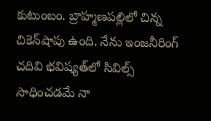కుటుంబం. బ్రాహ్మణపల్లిలో చిన్న చికెన్‌షాపు ఉంది. నేను ఇంజనీరింగ్‌ చదివి భవిష్యత్‌లో సివిల్స్‌ సాధించడమే నా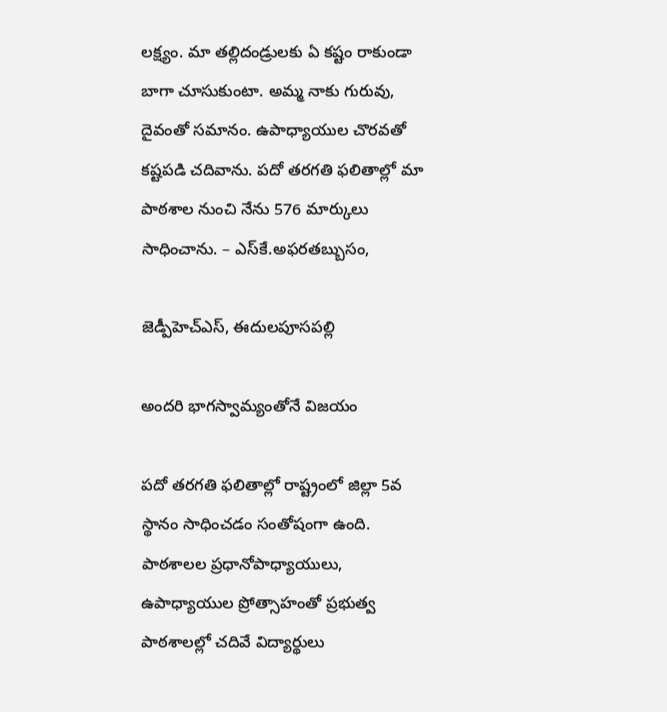లక్ష్యం. మా తల్లిదండ్రులకు ఏ కష్టం రాకుండా బాగా చూసుకుంటా. అమ్మ నాకు గురువు, దైవంతో సమానం. ఉపాధ్యాయుల చొరవతో కష్టపడి చదివాను. పదో తరగతి ఫలితాల్లో మా పాఠశాల నుంచి నేను 576 మార్కులు సాధించాను. – ఎస్‌కే.అఫరతబ్బుసం,

జెడ్పీహెచ్‌ఎస్‌, ఈదులపూసపల్లి

అందరి భాగస్వామ్యంతోనే విజయం

పదో తరగతి ఫలితాల్లో రాష్ట్రంలో జిల్లా 5వ స్థానం సాధించడం సంతోషంగా ఉంది. పాఠశాలల ప్రధానోపాధ్యాయులు, ఉపాధ్యాయుల ప్రోత్సాహంతో ప్రభుత్వ పాఠశాలల్లో చదివే విద్యార్థులు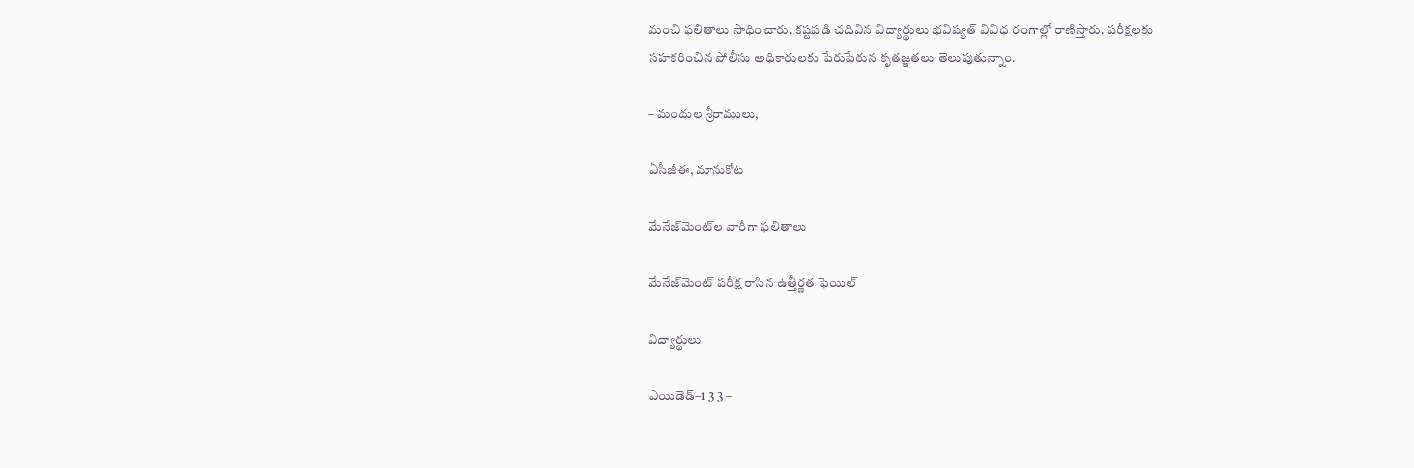మంచి ఫలితాలు సాధించారు. కష్టపడి చదివిన విద్యార్థులు భవిష్యత్‌ వివిధ రంగాల్లో రాణిస్తారు. పరీక్షలకు సహకరించిన పోలీసు అధికారులకు పేరుపేరున కృతజ్ఞతలు తెలుపుతున్నాం.

– మందుల శ్రీరాములు,

ఏసీజీఈ, మానుకోట

మేనేజ్‌మెంట్‌ల వారీగా ఫలితాలు

మేనేజ్‌మెంట్‌ పరీక్ష రాసిన ఉత్తీర్ణత ఫెయిల్‌

విద్యార్థులు

ఎయిడెడ్‌–1 3 3 –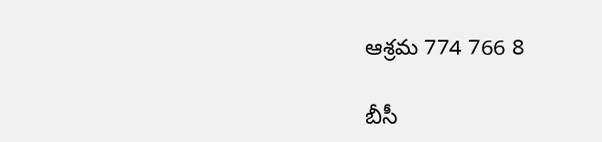ఆశ్రమ 774 766 8

బీసీ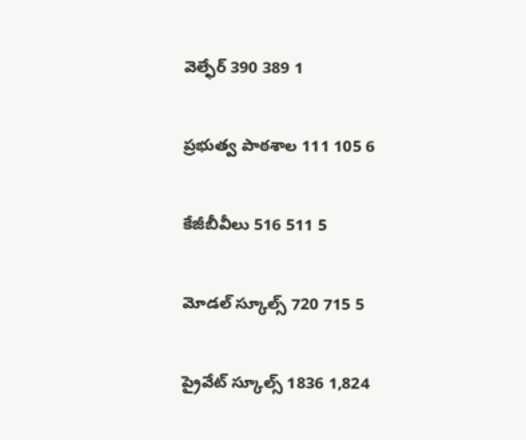వెల్ఫేర్‌ 390 389 1

ప్రభుత్వ పాఠశాల 111 105 6

కేజీబీవీలు 516 511 5

మోడల్‌ స్కూల్స్‌ 720 715 5

ప్రైవేట్‌ స్కూల్స్‌ 1836 1,824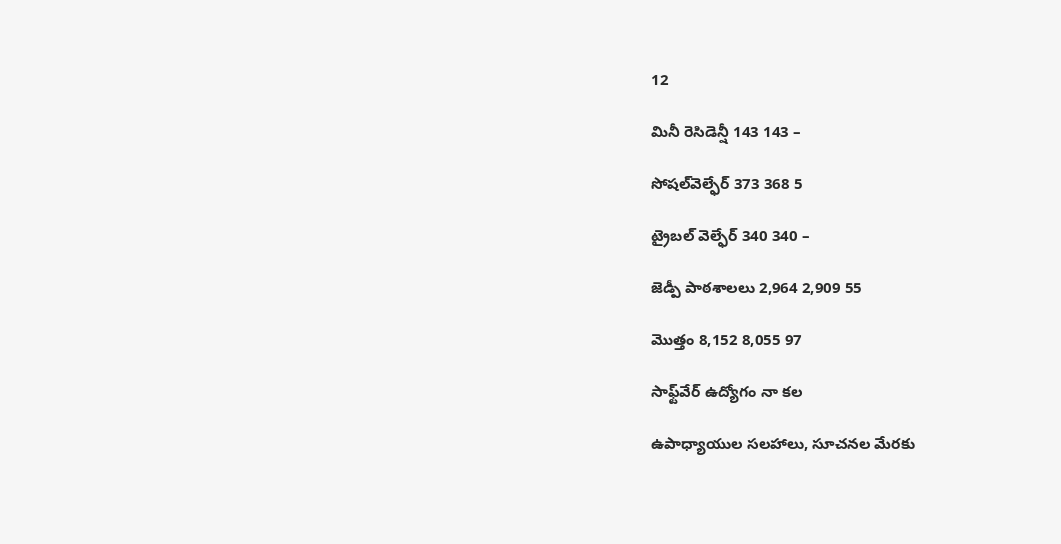12

మినీ రెసిడెన్షీ 143 143 –

సోషల్‌వెల్ఫేర్‌ 373 368 5

ట్రైబల్‌ వెల్ఫేర్‌ 340 340 –

జెడ్పీ పాఠశాలలు 2,964 2,909 55

మొత్తం 8,152 8,055 97

సాఫ్ట్‌వేర్‌ ఉద్యోగం నా కల

ఉపాధ్యాయుల సలహాలు, సూచనల మేరకు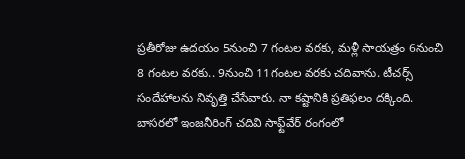ప్రతీరోజు ఉదయం 5నుంచి 7 గంటల వరకు, మళ్లీ సాయత్రం 6నుంచి 8 గంటల వరకు.. 9నుంచి 11గంటల వరకు చదివాను. టీచర్స్‌ సందేహాలను నివృత్తి చేసేవారు. నా కష్టానికి ప్రతిఫలం దక్కింది. బాసరలో ఇంజనీరింగ్‌ చదివి సాఫ్ట్‌వేర్‌ రంగంలో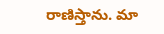రాణిస్తాను. మా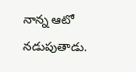నాన్న ఆటో నడుపుతాడు.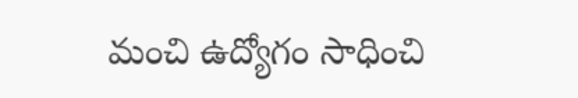మంచి ఉద్యోగం సాధించి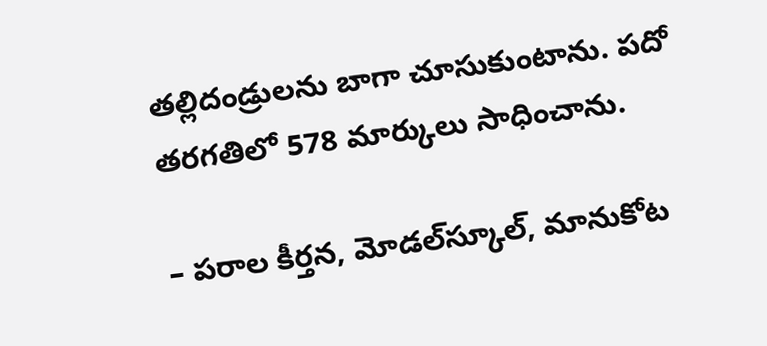తల్లిదండ్రులను బాగా చూసుకుంటాను. పదో తరగతిలో 578 మార్కులు సాధించాను.

– పరాల కీర్తన, మోడల్‌స్కూల్‌, మానుకోట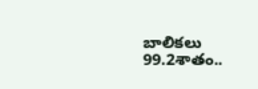బాలికలు 99.2శాతం..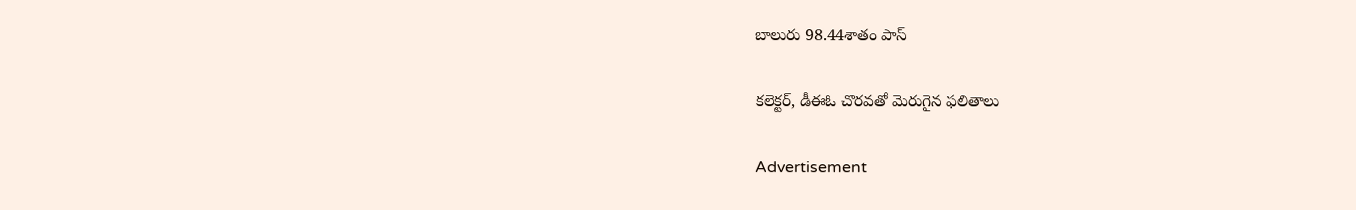బాలురు 98.44శాతం పాస్‌

కలెక్టర్‌, డీఈఓ చొరవతో మెరుగైన ఫలితాలు

Advertisement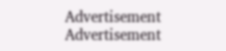Advertisement
Advertisement